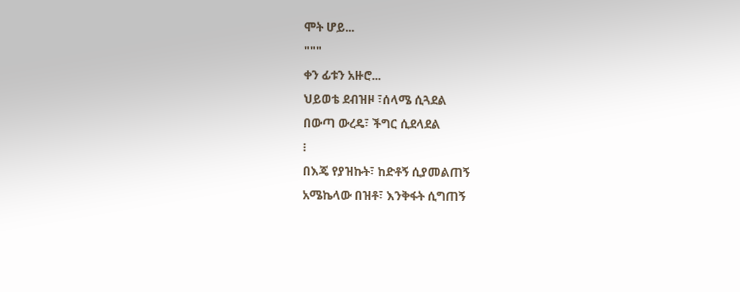ሞት ሆይ...
"""
ቀን ፊቱን አዙሮ...
ህይወቴ ደብዝዞ ፣ሰላሜ ሲጓደል
በውጣ ውረዴ፣ ችግር ሲደላደል
፧
በእጄ የያዝኩት፣ ከድቶኝ ሲያመልጠኝ
አሜኬላው በዝቶ፣ እንቅፋት ሲግጠኝ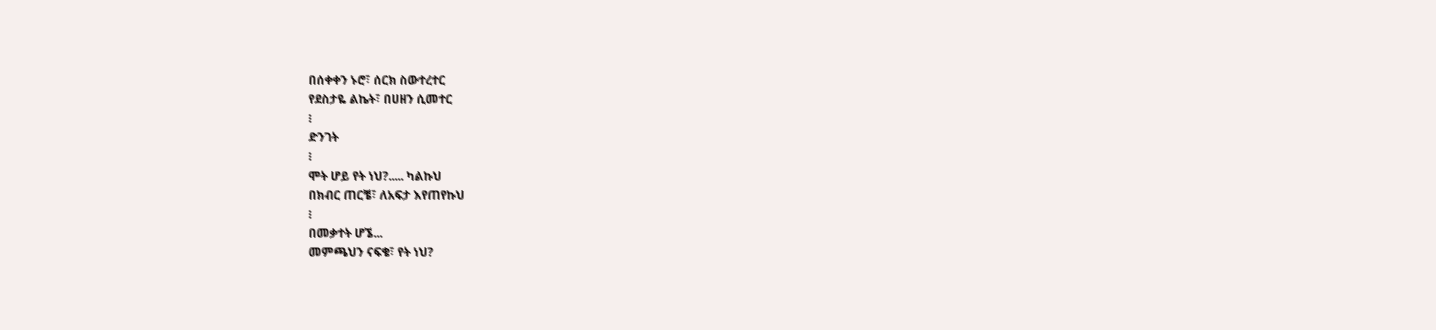በሰቀቀን ኑሮ፣ ሰርክ ስውተረተር
የደስታዬ ልኬት፣ በሀዘን ሲመተር
፧
ድንገት
፧
ሞት ሆይ የት ነህ?..... ካልኩህ
በክብር ጠርቼ፣ ለአፍታ እየጠየኩህ
፧
በመቃተት ሆኜ...
መምጫህን ናፍቄ፣ የት ነህ?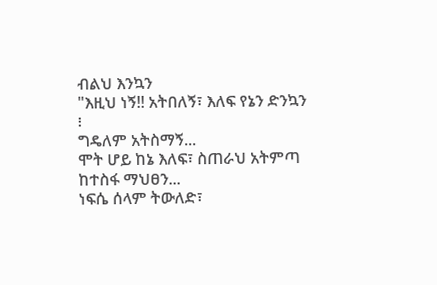ብልህ እንኳን
"እዚህ ነኝ!! አትበለኝ፣ እለፍ የኔን ድንኳን
፧
ግዴለም አትስማኝ...
ሞት ሆይ ከኔ እለፍ፣ ስጠራህ አትምጣ
ከተስፋ ማህፀን...
ነፍሴ ሰላም ትውለድ፣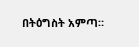በትዕግስት አምጣ።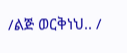/ልጅ ወርቅነህ.. /